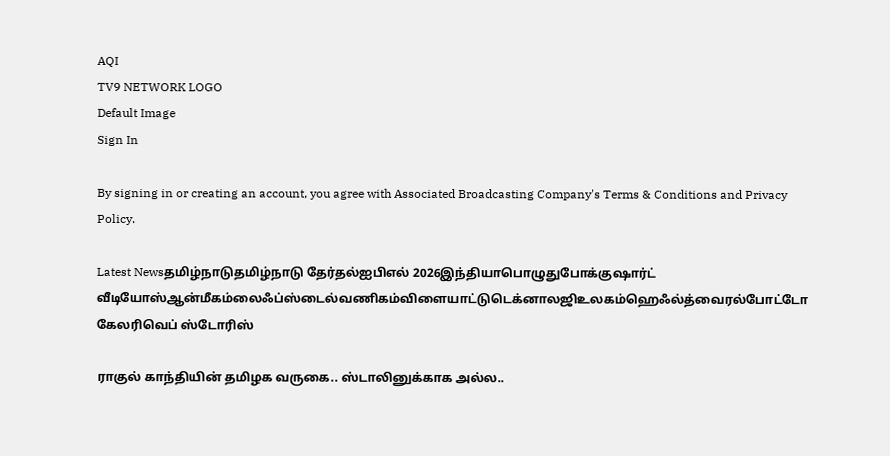AQI
TV9 NETWORK LOGO
Default Image
Sign In

By signing in or creating an account, you agree with Associated Broadcasting Company's Terms & Conditions and Privacy Policy.

Latest Newsதமிழ்நாடுதமிழ்நாடு தேர்தல்ஐபிஎல் 2026இந்தியாபொழுதுபோக்குஷார்ட் வீடியோஸ்ஆன்மீகம்லைஃப்ஸ்டைல்வணிகம்விளையாட்டுடெக்னாலஜிஉலகம்ஹெஃல்த்வைரல்போட்டோ கேலரிவெப் ஸ்டோரிஸ்

ராகுல் காந்தியின் தமிழக வருகை.. ஸ்டாலினுக்காக அல்ல..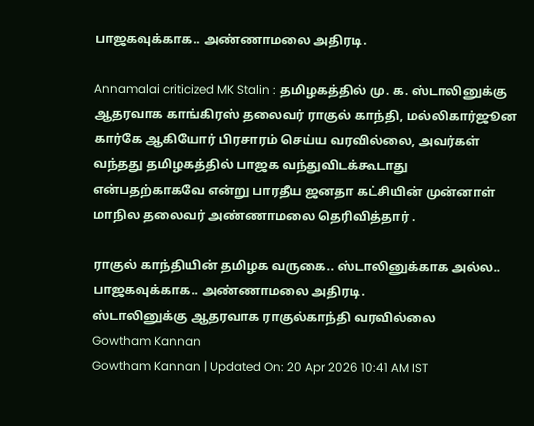பாஜகவுக்காக.. அண்ணாமலை அதிரடி.

Annamalai criticized MK Stalin : தமிழகத்தில் மு. க. ஸ்டாலினுக்கு ஆதரவாக காங்கிரஸ் தலைவர் ராகுல் காந்தி, மல்லிகார்ஜூன கார்கே ஆகியோர் பிரசாரம் செய்ய வரவில்லை, அவர்கள் வந்தது தமிழகத்தில் பாஜக வந்துவிடக்கூடாது என்பதற்காகவே என்று பாரதீய ஜனதா கட்சியின் முன்னாள் மாநில தலைவர் அண்ணாமலை தெரிவித்தார் .

ராகுல் காந்தியின் தமிழக வருகை.. ஸ்டாலினுக்காக அல்ல.. பாஜகவுக்காக.. அண்ணாமலை அதிரடி.
ஸ்டாலினுக்கு ஆதரவாக ராகுல்காந்தி வரவில்லை
Gowtham Kannan
Gowtham Kannan | Updated On: 20 Apr 2026 10:41 AM IST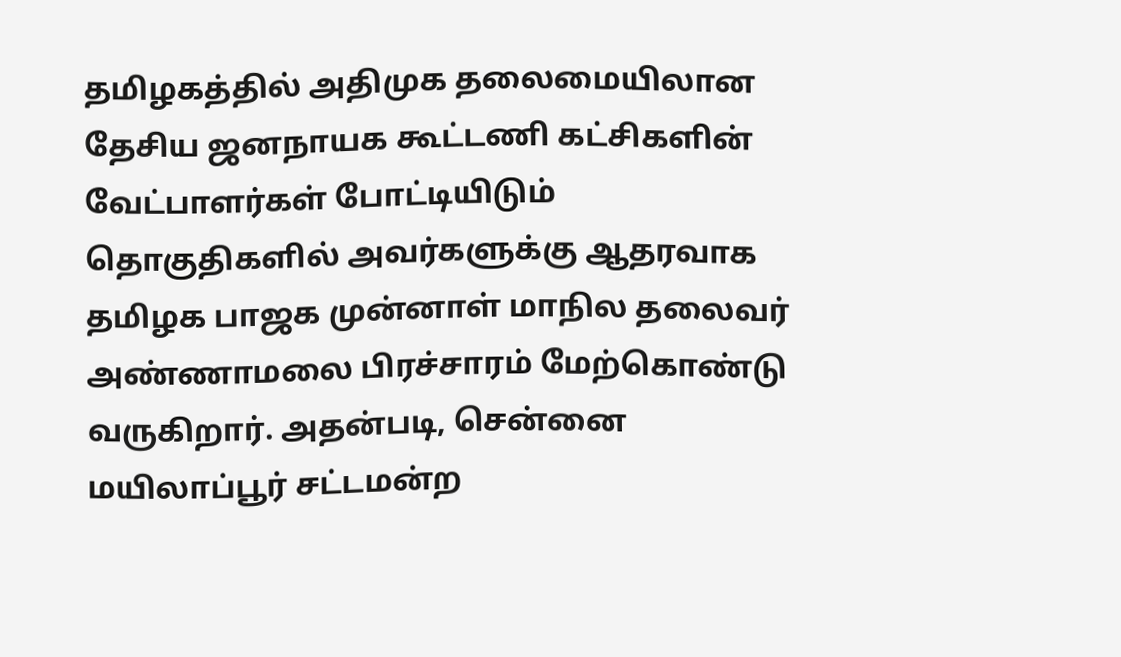தமிழகத்தில் அதிமுக தலைமையிலான தேசிய ஜனநாயக கூட்டணி கட்சிகளின் வேட்பாளர்கள் போட்டியிடும் தொகுதிகளில் அவர்களுக்கு ஆதரவாக தமிழக பாஜக முன்னாள் மாநில தலைவர் அண்ணாமலை பிரச்சாரம் மேற்கொண்டு வருகிறார். அதன்படி, சென்னை மயிலாப்பூர் சட்டமன்ற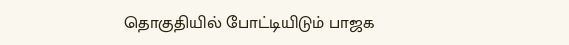தொகுதியில் போட்டியிடும் பாஜக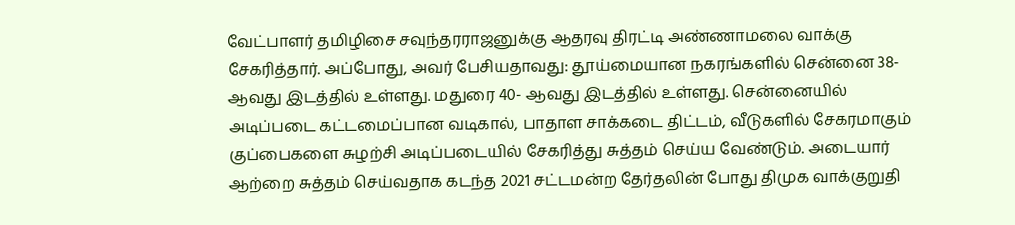வேட்பாளர் தமிழிசை சவுந்தரராஜனுக்கு ஆதரவு திரட்டி அண்ணாமலை வாக்கு சேகரித்தார். அப்போது, அவர் பேசியதாவது: தூய்மையான நகரங்களில் சென்னை 38- ஆவது இடத்தில் உள்ளது. மதுரை 40- ஆவது இடத்தில் உள்ளது. சென்னையில் அடிப்படை கட்டமைப்பான வடிகால், பாதாள சாக்கடை திட்டம், வீடுகளில் சேகரமாகும் குப்பைகளை சுழற்சி அடிப்படையில் சேகரித்து சுத்தம் செய்ய வேண்டும். அடையார் ஆற்றை சுத்தம் செய்வதாக கடந்த 2021 சட்டமன்ற தேர்தலின் போது திமுக வாக்குறுதி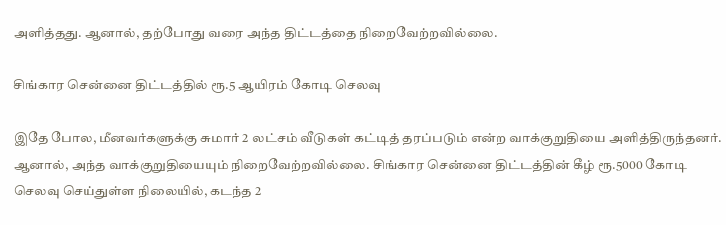அளித்தது. ஆனால், தற்போது வரை அந்த திட்டத்தை நிறைவேற்றவில்லை.

சிங்கார சென்னை திட்டத்தில் ரூ.5 ஆயிரம் கோடி செலவு

இதே போல, மீனவர்களுக்கு சுமார் 2 லட்சம் வீடுகள் கட்டித் தரப்படும் என்ற வாக்குறுதியை அளித்திருந்தனர். ஆனால், அந்த வாக்குறுதியையும் நிறைவேற்றவில்லை. சிங்கார சென்னை திட்டத்தின் கீழ் ரூ.5000 கோடி செலவு செய்துள்ள நிலையில், கடந்த 2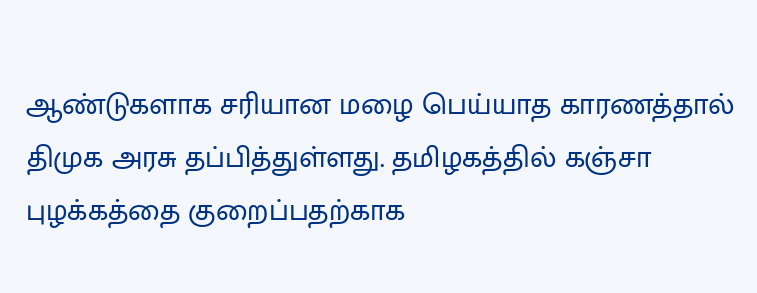ஆண்டுகளாக சரியான மழை பெய்யாத காரணத்தால் திமுக அரசு தப்பித்துள்ளது. தமிழகத்தில் கஞ்சா புழக்கத்தை குறைப்பதற்காக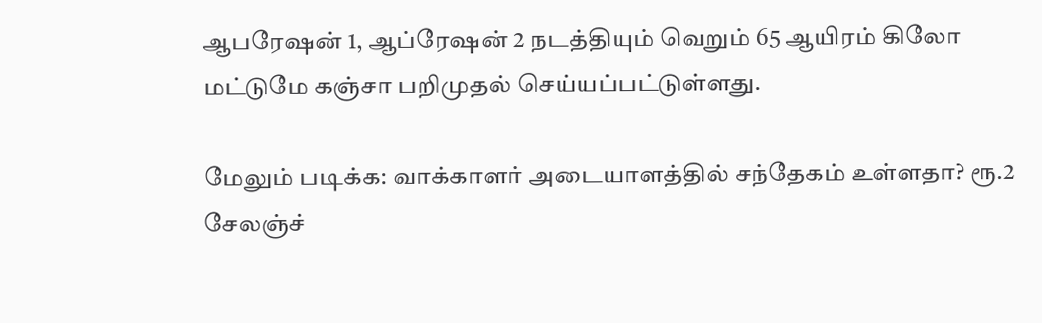ஆபரேஷன் 1, ஆப்ரேஷன் 2 நடத்தியும் வெறும் 65 ஆயிரம் கிலோ மட்டுமே கஞ்சா பறிமுதல் செய்யப்பட்டுள்ளது.

மேலும் படிக்க: வாக்காளர் அடையாளத்தில் சந்தேகம் உள்ளதா? ரூ.2 சேலஞ்ச்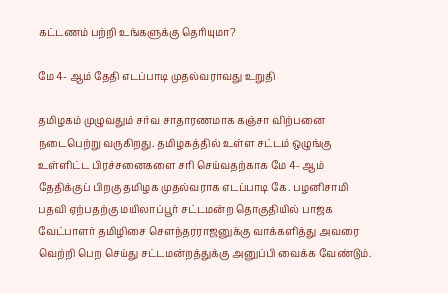கட்டணம் பற்றி உங்களுக்கு தெரியுமா?

மே 4- ஆம் தேதி எடப்பாடி முதல்வராவது உறுதி

தமிழகம் முழுவதும் சர்வ சாதாரணமாக கஞ்சா விற்பனை நடைபெற்று வருகிறது. தமிழகத்தில் உள்ள சட்டம் ஒழுங்கு உள்ளிட்ட பிரச்சனைகளை சரி செய்வதற்காக மே 4- ஆம் தேதிக்குப் பிறகு தமிழக முதல்வராக எடப்பாடி கே. பழனிசாமி பதவி ஏற்பதற்கு மயிலாப்பூர் சட்டமன்ற தொகுதியில் பாஜக வேட்பாளர் தமிழிசை சௌந்தரராஜனுக்கு வாக்களித்து அவரை வெற்றி பெற செய்து சட்டமன்றத்துக்கு அனுப்பி வைக்க வேண்டும்.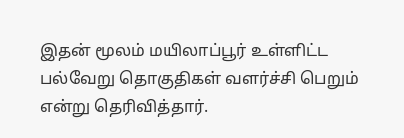இதன் மூலம் மயிலாப்பூர் உள்ளிட்ட பல்வேறு தொகுதிகள் வளர்ச்சி பெறும் என்று தெரிவித்தார்.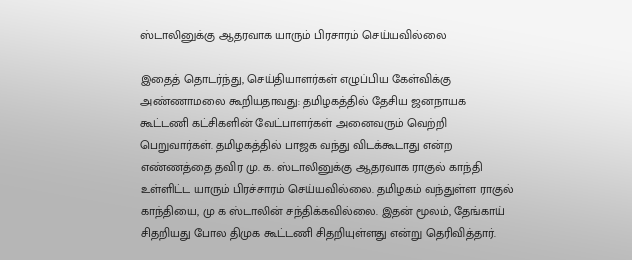ஸ்டாலினுக்கு ஆதரவாக யாரும் பிரசாரம் செய்யவில்லை

இதைத் தொடர்ந்து, செய்தியாளர்கள் எழுப்பிய கேள்விக்கு அண்ணாமலை கூறியதாவது: தமிழகத்தில் தேசிய ஜனநாயக கூட்டணி கட்சிகளின் வேட்பாளர்கள் அனைவரும் வெற்றி பெறுவார்கள். தமிழகத்தில் பாஜக வந்து விடக்கூடாது என்ற எண்ணத்தை தவிர மு. க. ஸ்டாலினுக்கு ஆதரவாக ராகுல் காந்தி உள்ளிட்ட யாரும் பிரச்சாரம் செய்யவில்லை. தமிழகம் வந்துள்ள ராகுல் காந்தியை, மு க ஸ்டாலின் சந்திக்கவில்லை. இதன் மூலம், தேங்காய் சிதறியது போல திமுக கூட்டணி சிதறியுள்ளது என்று தெரிவித்தார்.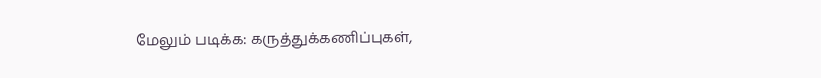மேலும் படிக்க: கருத்துக்கணிப்புகள்,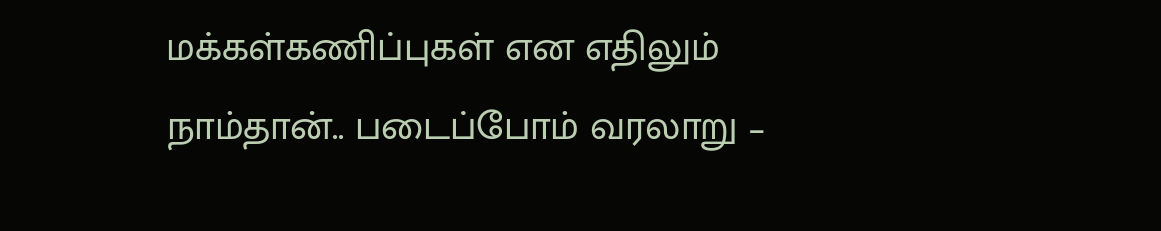மக்கள்கணிப்புகள் என எதிலும் நாம்தான்.. படைப்போம் வரலாறு –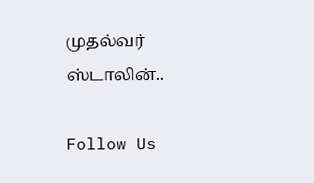முதல்வர் ஸ்டாலின்..

Follow Us